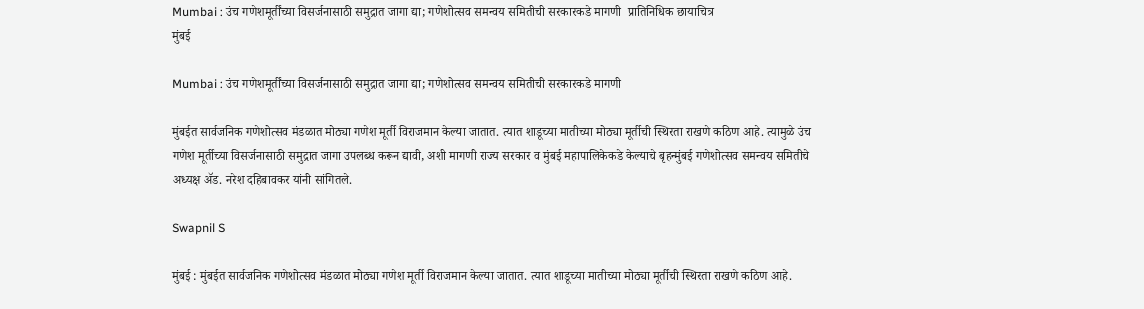Mumbai : उंच गणेशमूर्तींच्या विसर्जनासाठी समुद्रात जागा द्या; गणेशोत्सव समन्वय समितीची सरकारकडे मागणी  प्रातिनिधिक छायाचित्र
मुंबई

Mumbai : उंच गणेशमूर्तींच्या विसर्जनासाठी समुद्रात जागा द्या; गणेशोत्सव समन्वय समितीची सरकारकडे मागणी

मुंबईत सार्वजनिक गणेशोत्सव मंडळात मोठ्या गणेश मूर्ती विराजमान केल्या जातात. त्यात शाडूच्या मातीच्या मोठ्या मूर्तीची स्थिरता राखणे कठिण आहे. त्यामुळे उंच गणेश मूर्तीच्या विसर्जनासाठी समुद्रात जागा उपलब्ध करून द्यावी, अशी मागणी राज्य सरकार व मुंबई महापालिकेकडे केल्याचे बृहन्मुंबई गणेशोत्सव समन्वय समितीचे अध्यक्ष ॲड. नरेश दहिबावकर यांनी सांगितले.

Swapnil S

मुंबई : मुंबईत सार्वजनिक गणेशोत्सव मंडळात मोठ्या गणेश मूर्ती विराजमान केल्या जातात. त्यात शाडूच्या मातीच्या मोठ्या मूर्तीची स्थिरता राखणे कठिण आहे.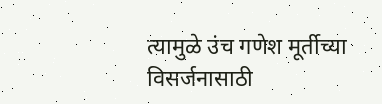त्यामुळे उंच गणेश मूर्तीच्या विसर्जनासाठी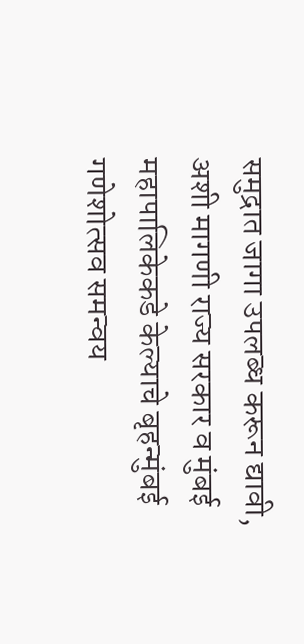समुद्रात जागा उपलब्ध करून द्यावी, अशी मागणी राज्य सरकार व मुंबई महापालिकेकडे केल्याचे बृहन्मुंबई गणेशोत्सव समन्वय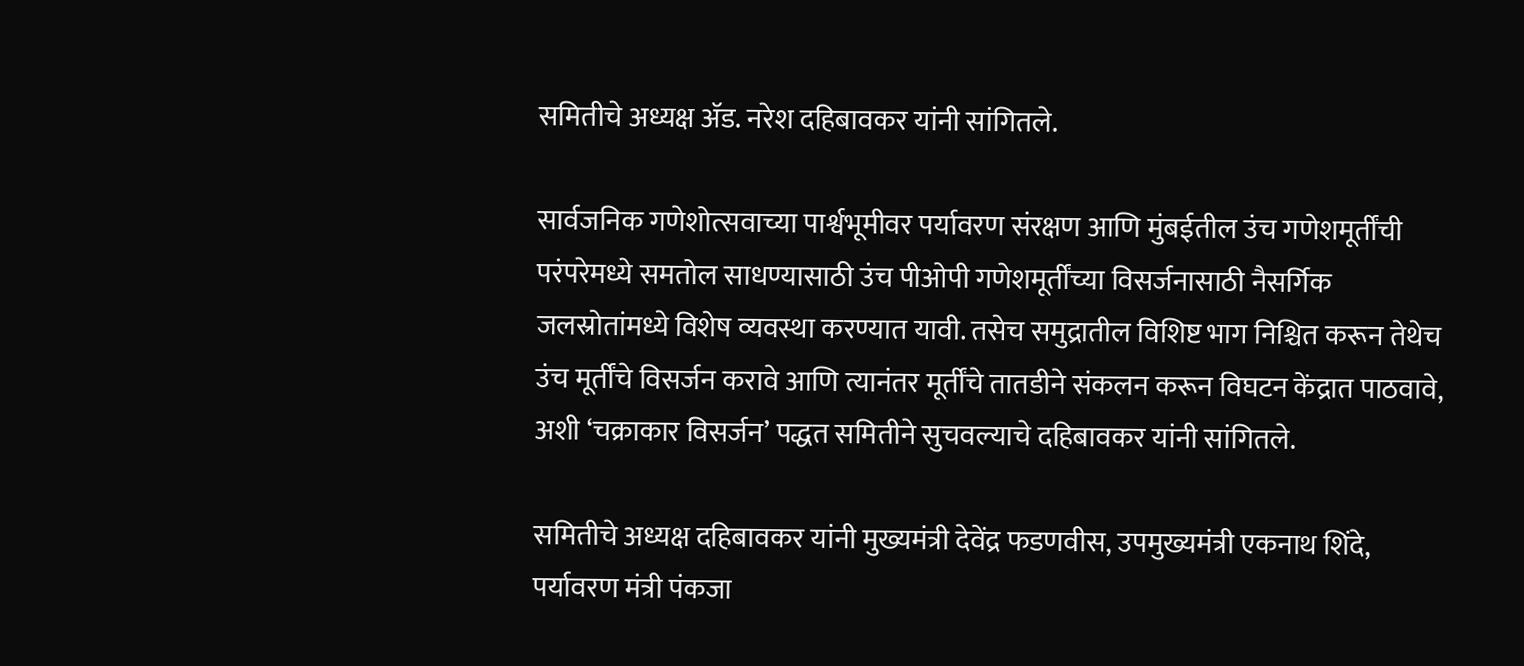समितीचे अध्यक्ष ॲड. नरेश दहिबावकर यांनी सांगितले.

सार्वजनिक गणेशोत्सवाच्या पार्श्वभूमीवर पर्यावरण संरक्षण आणि मुंबईतील उंच गणेशमूर्तींची परंपरेमध्ये समतोल साधण्यासाठी उंच पीओपी गणेशमूर्तींच्या विसर्जनासाठी नैसर्गिक जलस्रोतांमध्ये विशेष व्यवस्था करण्यात यावी. तसेच समुद्रातील विशिष्ट भाग निश्चित करून तेथेच उंच मूर्तींचे विसर्जन करावे आणि त्यानंतर मूर्तींचे तातडीने संकलन करून विघटन केंद्रात पाठवावे, अशी ‘चक्राकार विसर्जन’ पद्धत समितीने सुचवल्याचे दहिबावकर यांनी सांगितले.

समितीचे अध्यक्ष दहिबावकर यांनी मुख्यमंत्री देवेंद्र फडणवीस, उपमुख्यमंत्री एकनाथ शिंदे, पर्यावरण मंत्री पंकजा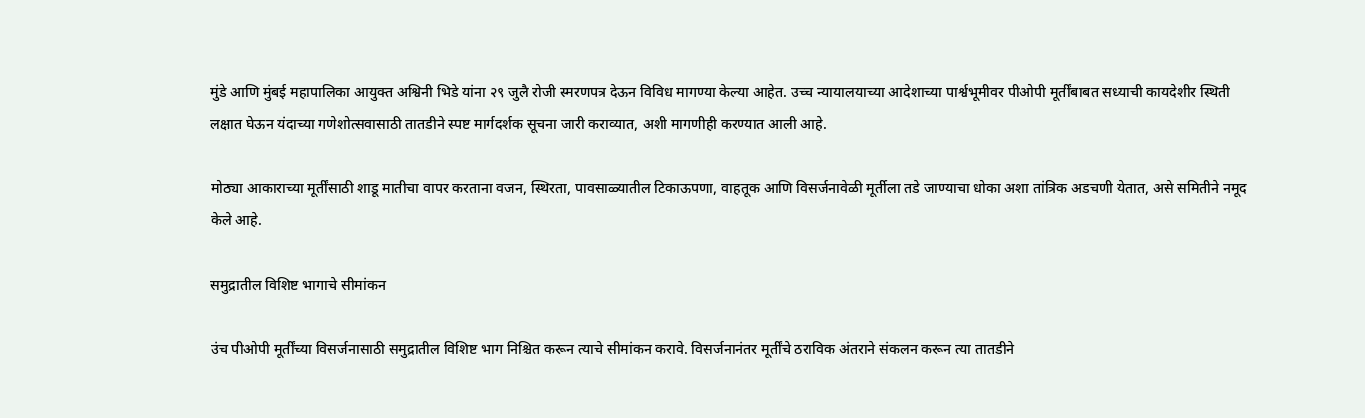मुंडे आणि मुंबई महापालिका आयुक्त अश्विनी भिडे यांना २९ जुलै रोजी स्मरणपत्र देऊन विविध मागण्या केल्या आहेत. उच्च न्यायालयाच्या आदेशाच्या पार्श्वभूमीवर पीओपी मूर्तींबाबत सध्याची कायदेशीर स्थिती लक्षात घेऊन यंदाच्या गणेशोत्सवासाठी तातडीने स्पष्ट मार्गदर्शक सूचना जारी कराव्यात, अशी मागणीही करण्यात आली आहे.

मोठ्या आकाराच्या मूर्तींसाठी शाडू मातीचा वापर करताना वजन, स्थिरता, पावसाळ्यातील टिकाऊपणा, वाहतूक आणि विसर्जनावेळी मूर्तीला तडे जाण्याचा धोका अशा तांत्रिक अडचणी येतात, असे समितीने नमूद केले आहे.

समुद्रातील विशिष्ट भागाचे सीमांकन

उंच पीओपी मूर्तींच्या विसर्जनासाठी समुद्रातील विशिष्ट भाग निश्चित करून त्याचे सीमांकन करावे. विसर्जनानंतर मूर्तींचे ठराविक अंतराने संकलन करून त्या तातडीने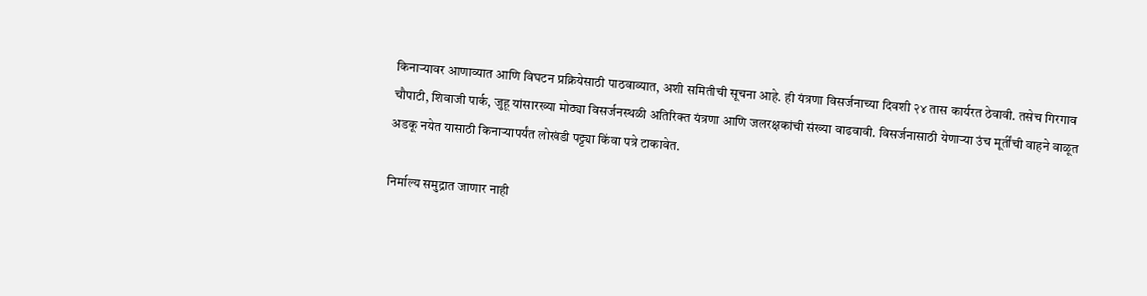किनाऱ्यावर आणाव्यात आणि विघटन प्रक्रियेसाठी पाठवाव्यात, अशी समितीची सूचना आहे. ही यंत्रणा विसर्जनाच्या दिवशी २४ तास कार्यरत ठेवावी. तसेच गिरगाव चौपाटी, शिवाजी पार्क, जुहू यांसारख्या मोठ्या विसर्जनस्थळी अतिरिक्त यंत्रणा आणि जलरक्षकांची संख्या वाढवावी. विसर्जनासाठी येणाऱ्या उंच मूर्तींची वाहने वाळूत अडकू नयेत यासाठी किनाऱ्यापर्यंत लोखंडी पट्ट्या किंवा पत्रे टाकावेत.

निर्माल्य समुद्रात जाणार नाही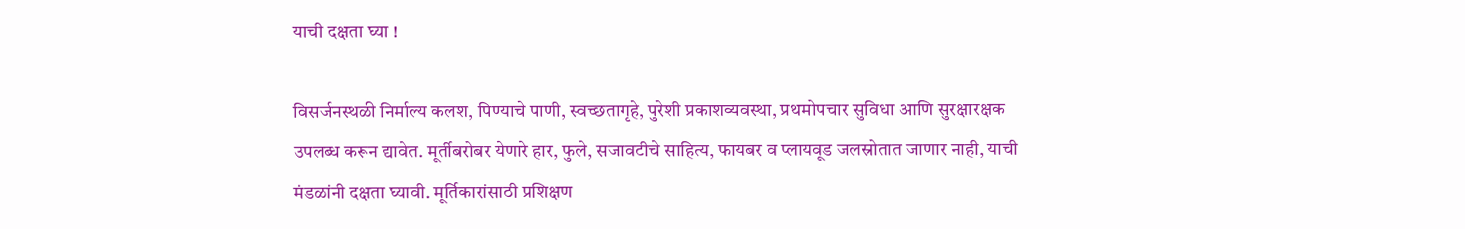याची दक्षता घ्या !

विसर्जनस्थळी निर्माल्य कलश, पिण्याचे पाणी, स्वच्छतागृहे, पुरेशी प्रकाशव्यवस्था, प्रथमोपचार सुविधा आणि सुरक्षारक्षक उपलब्ध करून द्यावेत. मूर्तीबरोबर येणारे हार, फुले, सजावटीचे साहित्य, फायबर व प्लायवूड जलस्रोतात जाणार नाही, याची मंडळांनी दक्षता घ्यावी. मूर्तिकारांसाठी प्रशिक्षण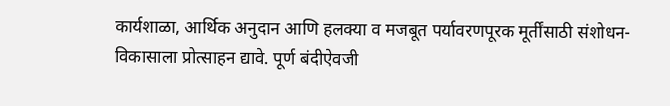कार्यशाळा, आर्थिक अनुदान आणि हलक्या व मजबूत पर्यावरणपूरक मूर्तींसाठी संशोधन-विकासाला प्रोत्साहन द्यावे. पूर्ण बंदीऐवजी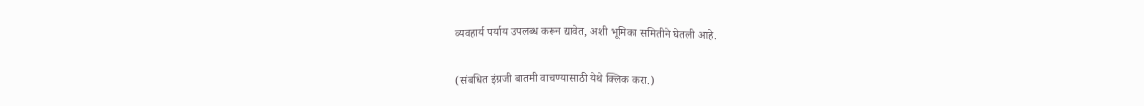व्यवहार्य पर्याय उपलब्ध करून द्यावेत, अशी भूमिका समितीने घेतली आहे.

(संबधित इंग्रजी बातमी वाचण्यासाठी येथे क्लिक करा.)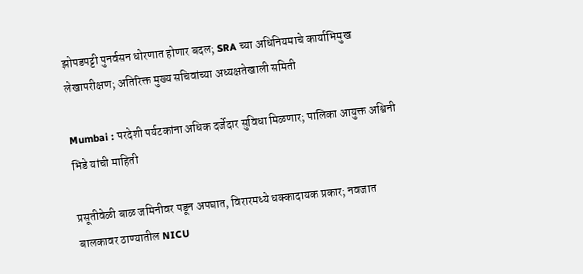झोपडपट्टी पुनर्वसन धोरणात होणार बदल; SRA च्या अधिनियमाचे कार्याभिमुख लेखापरीक्षण; अतिरिक्त मुख्य सचिवांच्या अध्यक्षतेखाली समिती

Mumbai : परदेशी पर्यटकांना अधिक दर्जेदार सुविधा मिळणार; पालिका आयुक्त अश्विनी भिडे यांची माहिती

प्रसूतीवेळी बाळ जमिनीवर पडून अपघात, विरारमध्ये धक्कादायक प्रकार; नवजात बालकावर ठाण्यातील NICU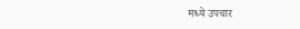मध्ये उपचार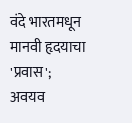वंदे भारतमधून मानवी हृदयाचा 'प्रवास'; अवयव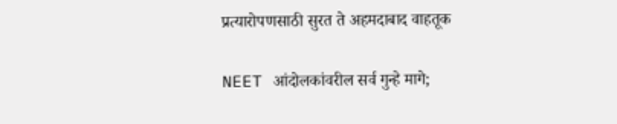प्रत्यारोपणसाठी सुरत ते अहमदाबाद वाहतूक

NEET आंदोलकांवरील सर्व गुन्हे मागे;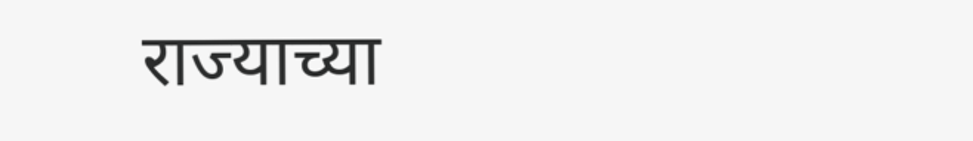राज्याच्या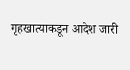गृहखात्याकडून आदेश जारी